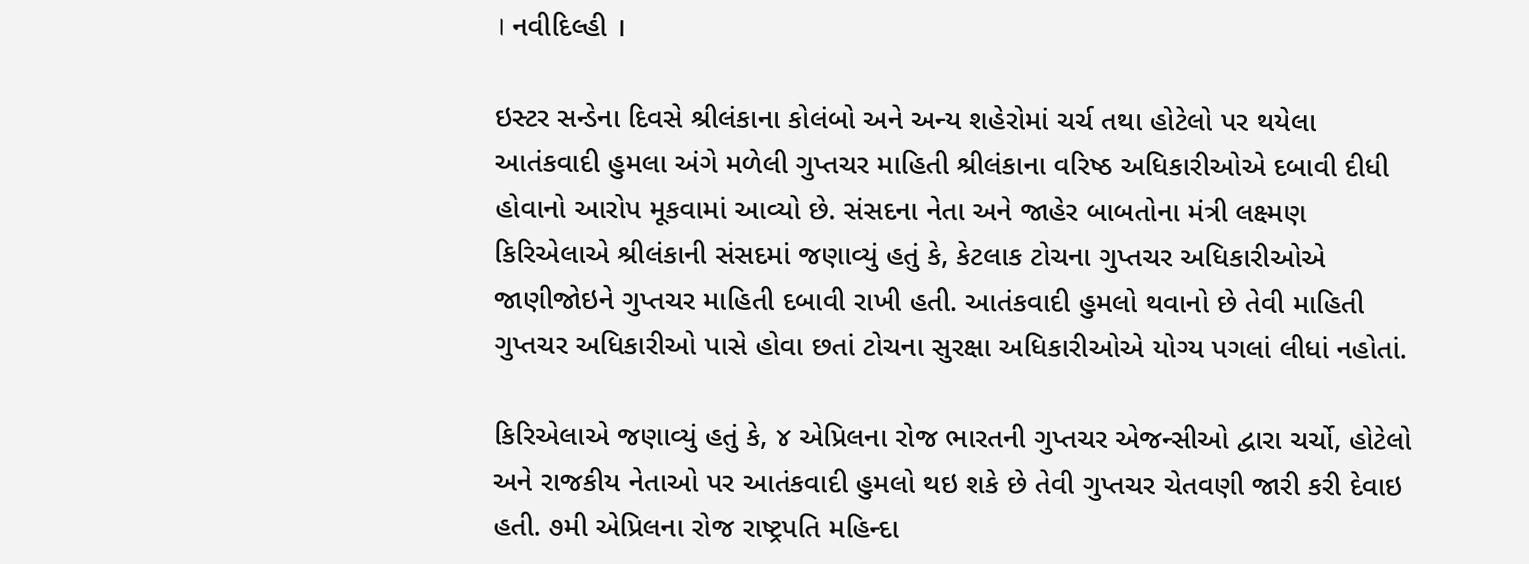। નવીદિલ્હી ।

ઇસ્ટર સન્ડેના દિવસે શ્રીલંકાના કોલંબો અને અન્ય શહેરોમાં ચર્ચ તથા હોટેલો પર થયેલા આતંકવાદી હુમલા અંગે મળેલી ગુપ્તચર માહિતી શ્રીલંકાના વરિષ્ઠ અધિકારીઓએ દબાવી દીધી હોવાનો આરોપ મૂકવામાં આવ્યો છે. સંસદના નેતા અને જાહેર બાબતોના મંત્રી લક્ષ્મણ કિરિએલાએ શ્રીલંકાની સંસદમાં જણાવ્યું હતું કે, કેટલાક ટોચના ગુપ્તચર અધિકારીઓએ જાણીજોઇને ગુપ્તચર માહિતી દબાવી રાખી હતી. આતંકવાદી હુમલો થવાનો છે તેવી માહિતી ગુપ્તચર અધિકારીઓ પાસે હોવા છતાં ટોચના સુરક્ષા અધિકારીઓએ યોગ્ય પગલાં લીધાં નહોતાં.

કિરિએલાએ જણાવ્યું હતું કે, ૪ એપ્રિલના રોજ ભારતની ગુપ્તચર એજન્સીઓ દ્વારા ચર્ચો, હોટેલો અને રાજકીય નેતાઓ પર આતંકવાદી હુમલો થઇ શકે છે તેવી ગુપ્તચર ચેતવણી જારી કરી દેવાઇ હતી. ૭મી એપ્રિલના રોજ રાષ્ટ્રપતિ મહિન્દા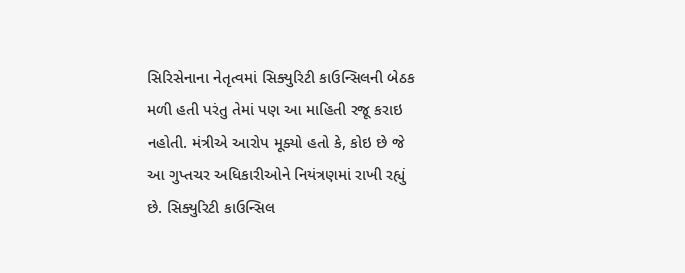સિરિસેનાના નેતૃત્વમાં સિક્યુરિટી કાઉન્સિલની બેઠક મળી હતી પરંતુ તેમાં પણ આ માહિતી રજૂ કરાઇ નહોતી. મંત્રીએ આરોપ મૂક્યો હતો કે, કોઇ છે જે આ ગુપ્તચર અધિકારીઓને નિયંત્રણમાં રાખી રહ્યું છે. સિક્યુરિટી કાઉન્સિલ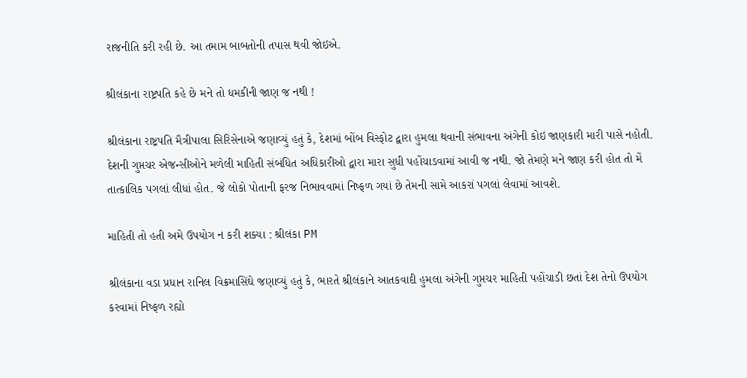રાજનીતિ કરી રહી છે. આ તમામ બાબતોની તપાસ થવી જોઇએ.

શ્રીલંકાના રાષ્ટ્રપતિ કહે છે મને તો ધમકીની જાણ જ નથી !

શ્રીલંકાના રાષ્ટ્રપતિ મૈત્રીપાલા સિરિસેનાએ જણાવ્યું હતું કે, દેશમાં બોંબ વિસ્ફોટ દ્વારા હુમલા થવાની સંભાવના અંગેની કોઇ જાણકારી મારી પાસે નહોતી. દેશની ગુપ્તચર એજન્સીઓને મળેલી માહિતી સંબંધિત અધિકારીઓ દ્વારા મારા સુધી પહોંચાડવામાં આવી જ નથી. જો તેમણે મને જાણ કરી હોત તો મેં તાત્કાલિક પગલાં લીધાં હોત. જે લોકો પોતાની ફરજ નિભાવવામાં નિષ્ફળ ગયાં છે તેમની સામે આકરાં પગલાં લેવામાં આવશે.

માહિતી તો હતી અમે ઉપયોગ ન કરી શક્યા : શ્રીલંકા PM

શ્રીલંકાના વડા પ્રધાન રાનિલ વિક્રમાસિંઘે જણાવ્યું હતું કે, ભારતે શ્રીલંકાને આતકવાદી હુમલા અંગેની ગુપ્તચર માહિતી પહોંચાડી છતાં દેશ તેનો ઉપયોગ કરવામાં નિષ્ફળ રહ્યો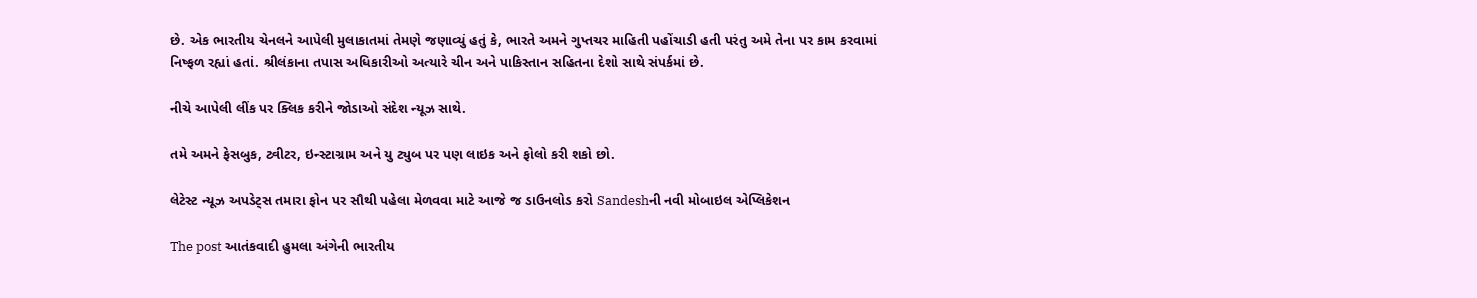છે. એક ભારતીય ચેનલને આપેલી મુલાકાતમાં તેમણે જણાવ્યું હતું કે, ભારતે અમને ગુપ્તચર માહિતી પહોંચાડી હતી પરંતુ અમે તેના પર કામ કરવામાં નિષ્ફળ રહ્યાં હતાં. શ્રીલંકાના તપાસ અધિકારીઓ અત્યારે ચીન અને પાકિસ્તાન સહિતના દેશો સાથે સંપર્કમાં છે.

નીચે આપેલી લીંક પર ક્લિક કરીને જોડાઓ સંદેશ ન્યૂઝ સાથે.

તમે અમને ફેસબુક, ટ્વીટર, ઇન્સ્ટાગ્રામ અને યુ ટ્યુબ પર પણ લાઇક અને ફોલો કરી શકો છો.

લેટેસ્ટ ન્યૂઝ અપડેટ્સ તમારા ફોન પર સૌથી પહેલા મેળવવા માટે આજે જ ડાઉનલોડ કરો Sandeshની નવી મોબાઇલ એપ્લિકેશન

The post આતંકવાદી હુમલા અંગેની ભારતીય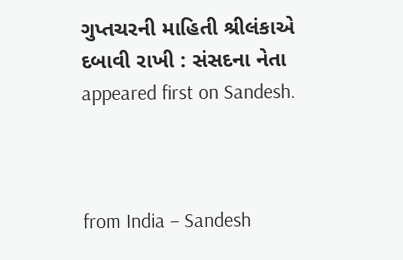ગુપ્તચરની માહિતી શ્રીલંકાએ દબાવી રાખી : સંસદના નેતા appeared first on Sandesh.



from India – Sandesh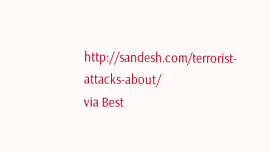http://sandesh.com/terrorist-attacks-about/
via Best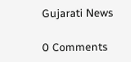Gujarati News

0 Comments